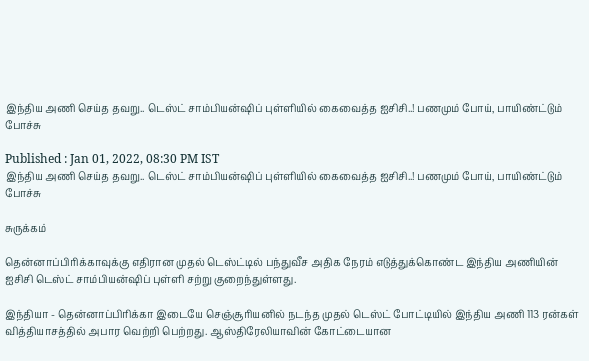இந்திய அணி செய்த தவறு.. டெஸ்ட் சாம்பியன்ஷிப் புள்ளியில் கைவைத்த ஐசிசி..! பணமும் போய், பாயிண்ட்டும் போச்சு

Published : Jan 01, 2022, 08:30 PM IST
இந்திய அணி செய்த தவறு.. டெஸ்ட் சாம்பியன்ஷிப் புள்ளியில் கைவைத்த ஐசிசி..! பணமும் போய், பாயிண்ட்டும் போச்சு

சுருக்கம்

தென்னாப்பிரிக்காவுக்கு எதிரான முதல் டெஸ்ட்டில் பந்துவீச அதிக நேரம் எடுத்துக்கொண்ட இந்திய அணியின் ஐசிசி டெஸ்ட் சாம்பியன்ஷிப் புள்ளி சற்று குறைந்துள்ளது.

இந்தியா - தென்னாப்பிரிக்கா இடையே செஞ்சூரியனில் நடந்த முதல் டெஸ்ட் போட்டியில் இந்திய அணி 113 ரன்கள் வித்தியாசத்தில் அபார வெற்றி பெற்றது. ஆஸ்திரேலியாவின் கோட்டையான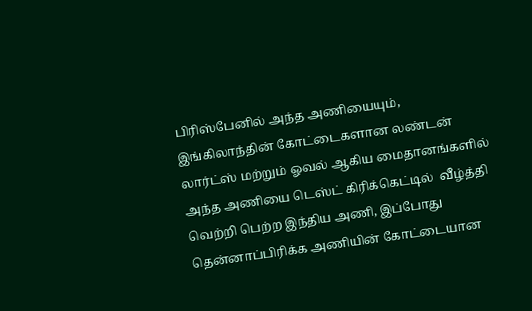பிரிஸ்பேனில் அந்த அணியையும், இங்கிலாந்தின் கோட்டைகளான லண்டன் லார்ட்ஸ் மற்றும் ஓவல் ஆகிய மைதானங்களில் அந்த அணியை டெஸ்ட் கிரிக்கெட்டில்  வீழ்த்தி வெற்றி பெற்ற இந்திய அணி, இப்போது தென்னாப்பிரிக்க அணியின் கோட்டையான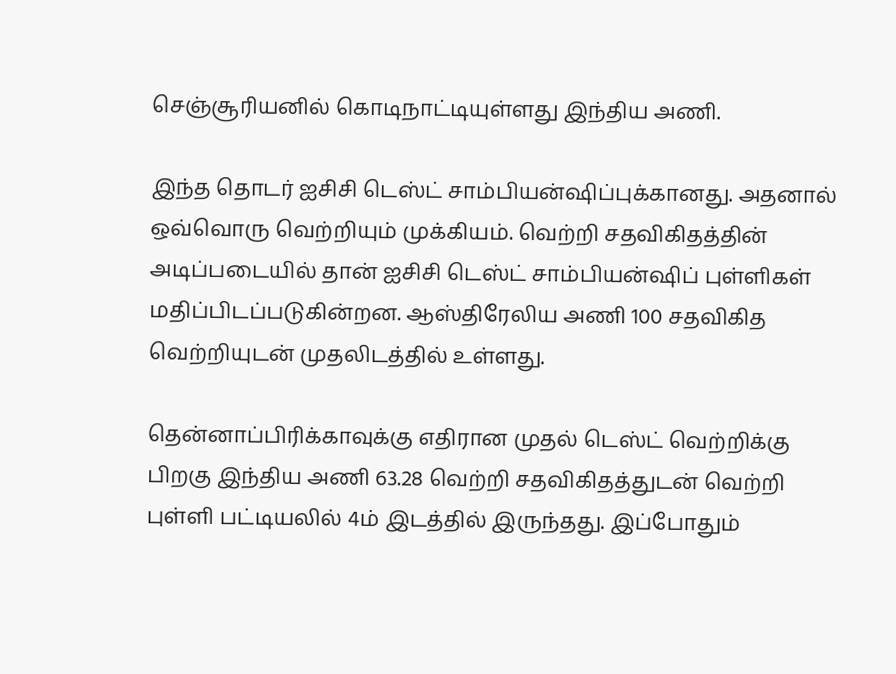செஞ்சூரியனில் கொடிநாட்டியுள்ளது இந்திய அணி.

இந்த தொடர் ஐசிசி டெஸ்ட் சாம்பியன்ஷிப்புக்கானது. அதனால் ஒவ்வொரு வெற்றியும் முக்கியம். வெற்றி சதவிகிதத்தின் அடிப்படையில் தான் ஐசிசி டெஸ்ட் சாம்பியன்ஷிப் புள்ளிகள் மதிப்பிடப்படுகின்றன. ஆஸ்திரேலிய அணி 100 சதவிகித வெற்றியுடன் முதலிடத்தில் உள்ளது.

தென்னாப்பிரிக்காவுக்கு எதிரான முதல் டெஸ்ட் வெற்றிக்கு பிறகு இந்திய அணி 63.28 வெற்றி சதவிகிதத்துடன் வெற்றி புள்ளி பட்டியலில் 4ம் இடத்தில் இருந்தது. இப்போதும்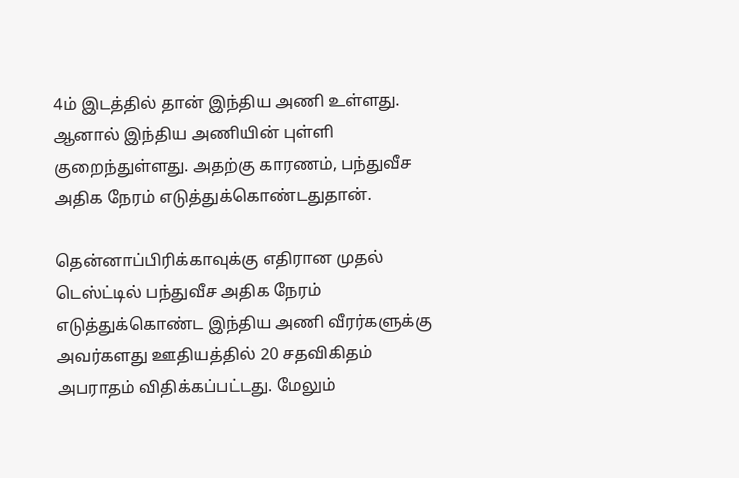4ம் இடத்தில் தான் இந்திய அணி உள்ளது. ஆனால் இந்திய அணியின் புள்ளி குறைந்துள்ளது. அதற்கு காரணம், பந்துவீச அதிக நேரம் எடுத்துக்கொண்டதுதான்.

தென்னாப்பிரிக்காவுக்கு எதிரான முதல் டெஸ்ட்டில் பந்துவீச அதிக நேரம் எடுத்துக்கொண்ட இந்திய அணி வீரர்களுக்கு அவர்களது ஊதியத்தில் 20 சதவிகிதம் அபராதம் விதிக்கப்பட்டது. மேலும்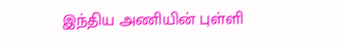இந்திய அணியின் புள்ளி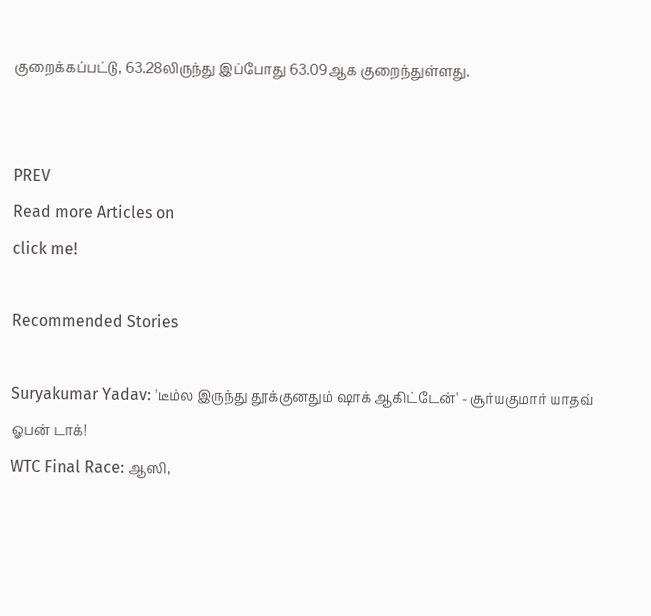குறைக்கப்பட்டு, 63.28லிருந்து இப்போது 63.09ஆக குறைந்துள்ளது.


PREV
Read more Articles on
click me!

Recommended Stories

Suryakumar Yadav: 'டீம்ல இருந்து தூக்குனதும் ஷாக் ஆகிட்டேன்' - சூர்யகுமார் யாதவ் ஓபன் டாக்!
WTC Final Race: ஆஸி,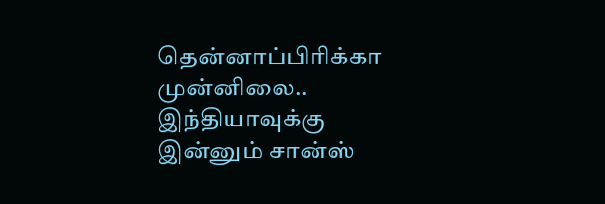தென்னாப்பிரிக்கா முன்னிலை.. இந்தியாவுக்கு இன்னும் சான்ஸ்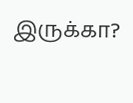இருக்கா?